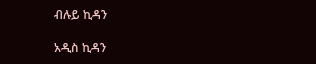ብሉይ ኪዳን

አዲስ ኪዳን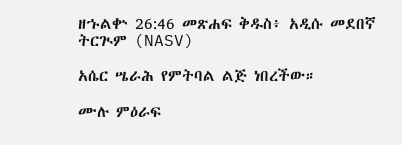ዘኁልቍ 26:46 መጽሐፍ ቅዱስ፥ አዲሱ መደበኛ ትርጒም (NASV)

አሴር ሤራሕ የምትባል ልጅ ነበረችው።

ሙሉ ምዕራፍ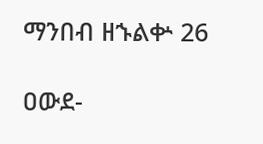ማንበብ ዘኁልቍ 26

ዐውደ-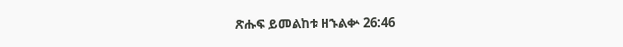ጽሑፍ ይመልከቱ ዘኁልቍ 26:46